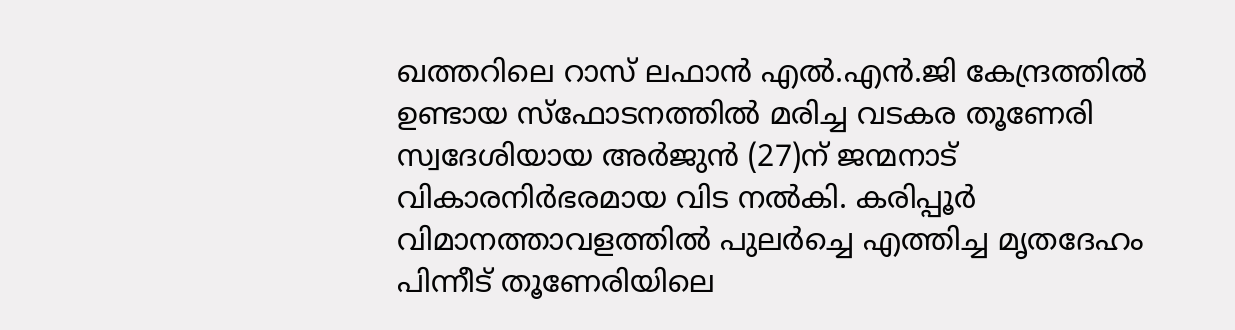ഖത്തറിലെ റാസ് ലഫാൻ എൽ.എൻ.ജി കേന്ദ്രത്തിൽ ഉണ്ടായ സ്ഫോടനത്തിൽ മരിച്ച വടകര തൂണേരി സ്വദേശിയായ അർജുൻ (27)ന് ജന്മനാട് വികാരനിർഭരമായ വിട നൽകി. കരിപ്പൂർ വിമാനത്താവളത്തിൽ പുലർച്ചെ എത്തിച്ച മൃതദേഹം പിന്നീട് തൂണേരിയിലെ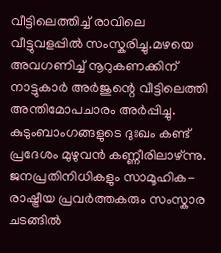വീട്ടിലെത്തിച്ച് രാവിലെ വീട്ടുവളപ്പിൽ സംസ്കരിച്ചു.മഴയെ അവഗണിച്ച് നൂറുകണക്കിന് നാട്ടുകാർ അർജുന്റെ വീട്ടിലെത്തി അന്തിമോപചാരം അർപ്പിച്ചു. കുടുംബാംഗങ്ങളുടെ ദുഃഖം കണ്ട് പ്രദേശം മുഴുവൻ കണ്ണീരിലാഴ്ന്നു. ജനപ്രതിനിധികളും സാമൂഹിക-രാഷ്ട്രീയ പ്രവർത്തകരും സംസ്കാര ചടങ്ങിൽ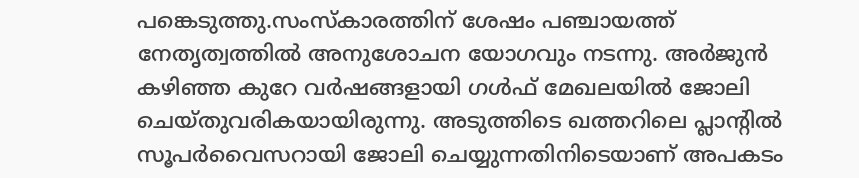പങ്കെടുത്തു.സംസ്കാരത്തിന് ശേഷം പഞ്ചായത്ത് നേതൃത്വത്തിൽ അനുശോചന യോഗവും നടന്നു. അർജുൻ കഴിഞ്ഞ കുറേ വർഷങ്ങളായി ഗൾഫ് മേഖലയിൽ ജോലി ചെയ്തുവരികയായിരുന്നു. അടുത്തിടെ ഖത്തറിലെ പ്ലാന്റിൽ സൂപർവൈസറായി ജോലി ചെയ്യുന്നതിനിടെയാണ് അപകടം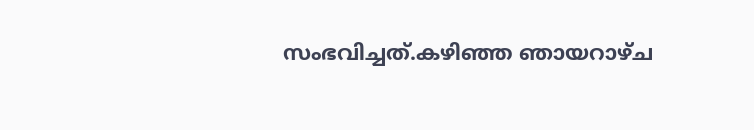സംഭവിച്ചത്.കഴിഞ്ഞ ഞായറാഴ്ച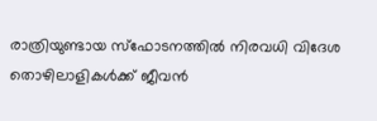രാത്രിയുണ്ടായ സ്ഫോടനത്തിൽ നിരവധി വിദേശ തൊഴിലാളികൾക്ക് ജീവൻ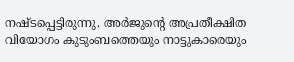നഷ്ടപ്പെട്ടിരുന്നു. അർജുന്റെ അപ്രതീക്ഷിത വിയോഗം കുടുംബത്തെയും നാട്ടുകാരെയും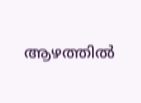ആഴത്തിൽ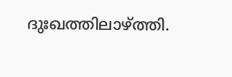ദുഃഖത്തിലാഴ്ത്തി.